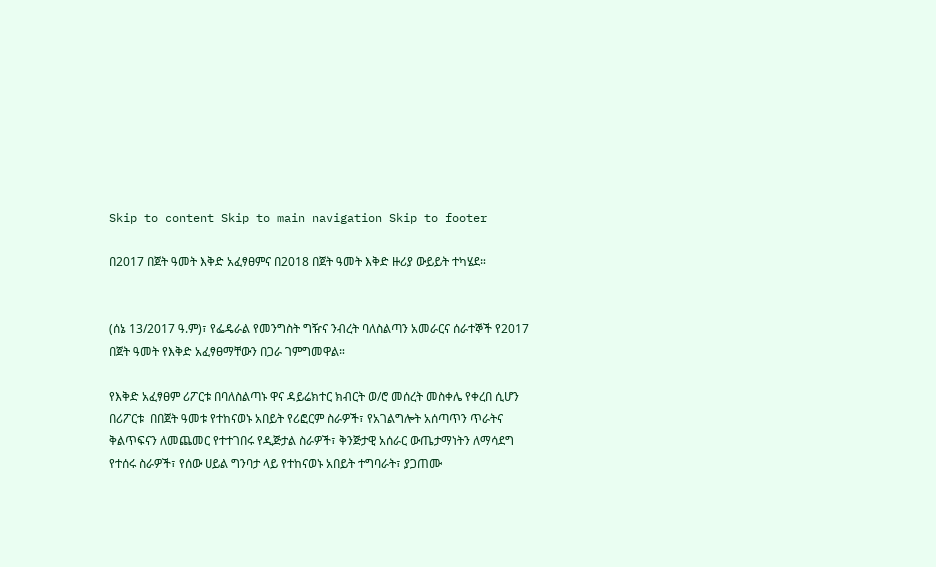Skip to content Skip to main navigation Skip to footer

በ2017 በጀት ዓመት እቅድ አፈፃፀምና በ2018 በጀት ዓመት እቅድ ዙሪያ ውይይት ተካሄደ።


(ሰኔ 13/2017 ዓ.ም)፣ የፌዴራል የመንግስት ግዥና ንብረት ባለስልጣን አመራርና ሰራተኞች የ2017 በጀት ዓመት የእቅድ አፈፃፀማቸውን በጋራ ገምግመዋል።

የእቅድ አፈፃፀም ሪፖርቱ በባለስልጣኑ ዋና ዳይሬክተር ክብርት ወ/ሮ መሰረት መስቀሌ የቀረበ ሲሆን በሪፖርቱ  በበጀት ዓመቱ የተከናወኑ አበይት የሪፎርም ስራዎች፣ የአገልግሎት አሰጣጥን ጥራትና ቅልጥፍናን ለመጨመር የተተገበሩ የዲጅታል ስራዎች፣ ቅንጅታዊ አሰራር ውጤታማነትን ለማሳደግ የተሰሩ ስራዎች፣ የሰው ሀይል ግንባታ ላይ የተከናወኑ አበይት ተግባራት፣ ያጋጠሙ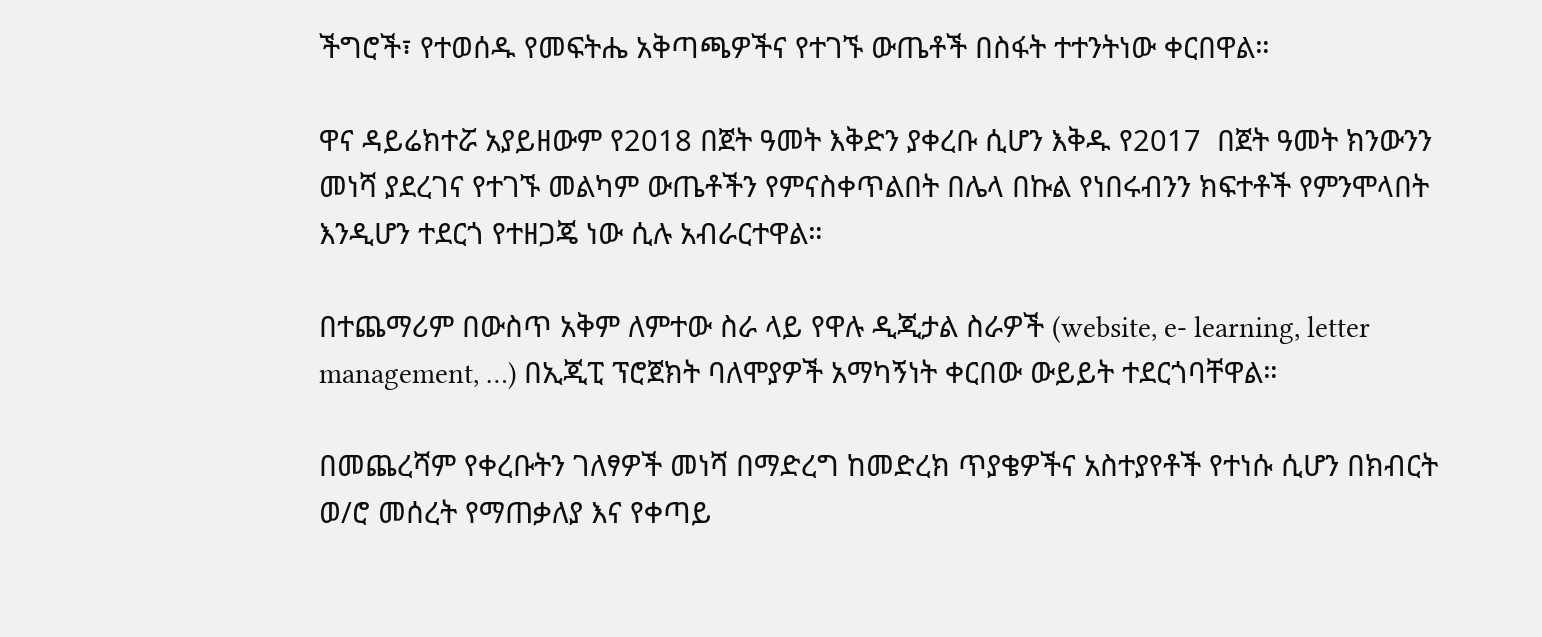ችግሮች፣ የተወሰዱ የመፍትሔ አቅጣጫዎችና የተገኙ ውጤቶች በስፋት ተተንትነው ቀርበዋል።

ዋና ዳይሬክተሯ አያይዘውም የ2018 በጀት ዓመት እቅድን ያቀረቡ ሲሆን እቅዱ የ2017  በጀት ዓመት ክንውንን መነሻ ያደረገና የተገኙ መልካም ውጤቶችን የምናስቀጥልበት በሌላ በኩል የነበሩብንን ክፍተቶች የምንሞላበት እንዲሆን ተደርጎ የተዘጋጄ ነው ሲሉ አብራርተዋል።

በተጨማሪም በውስጥ አቅም ለምተው ስራ ላይ የዋሉ ዲጂታል ስራዎች (website, e- learning, letter management, …) በኢጂፒ ፕሮጀክት ባለሞያዎች አማካኝነት ቀርበው ውይይት ተደርጎባቸዋል።

በመጨረሻም የቀረቡትን ገለፃዎች መነሻ በማድረግ ከመድረክ ጥያቄዎችና አስተያየቶች የተነሱ ሲሆን በክብርት ወ/ሮ መሰረት የማጠቃለያ እና የቀጣይ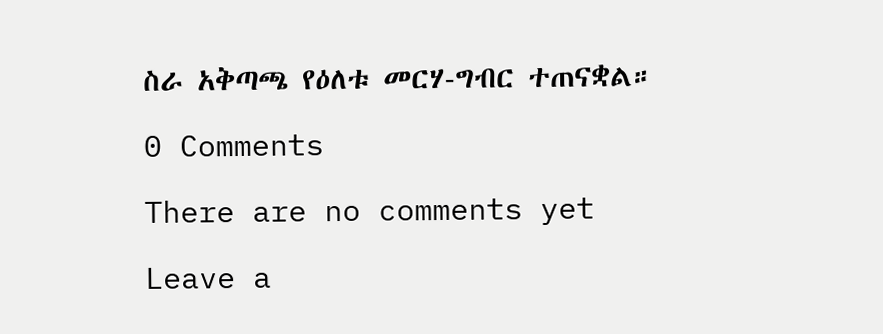ስራ አቅጣጫ የዕለቱ መርሃ-ግብር ተጠናቋል።

0 Comments

There are no comments yet

Leave a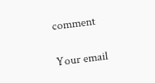comment

Your email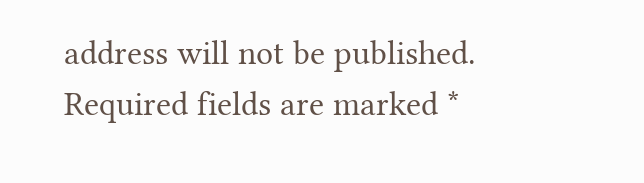address will not be published. Required fields are marked *